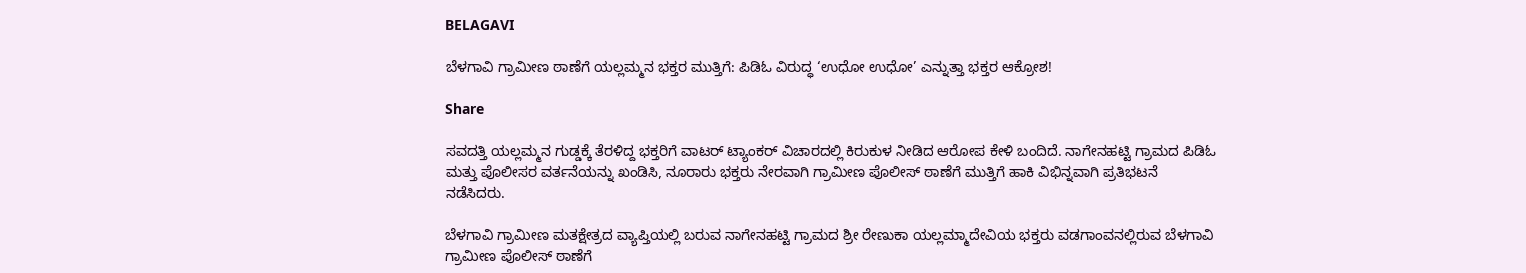BELAGAVI

ಬೆಳಗಾವಿ ಗ್ರಾಮೀಣ ಠಾಣೆಗೆ ಯಲ್ಲಮ್ಮನ ಭಕ್ತರ ಮುತ್ತಿಗೆ: ಪಿಡಿಓ ವಿರುದ್ಧ ‘ಉಧೋ ಉಧೋ’ ಎನ್ನುತ್ತಾ ಭಕ್ತರ ಆಕ್ರೋಶ!

Share

ಸವದತ್ತಿ ಯಲ್ಲಮ್ಮನ ಗುಡ್ಡಕ್ಕೆ ತೆರಳಿದ್ದ ಭಕ್ತರಿಗೆ ವಾಟರ್ ಟ್ಯಾಂಕರ್ ವಿಚಾರದಲ್ಲಿ ಕಿರುಕುಳ ನೀಡಿದ ಆರೋಪ ಕೇಳಿ ಬಂದಿದೆ. ನಾಗೇನಹಟ್ಟಿ ಗ್ರಾಮದ ಪಿಡಿಓ ಮತ್ತು ಪೊಲೀಸರ ವರ್ತನೆಯನ್ನು ಖಂಡಿಸಿ, ನೂರಾರು ಭಕ್ತರು ನೇರವಾಗಿ ಗ್ರಾಮೀಣ ಪೊಲೀಸ್ ಠಾಣೆಗೆ ಮುತ್ತಿಗೆ ಹಾಕಿ ವಿಭಿನ್ನವಾಗಿ ಪ್ರತಿಭಟನೆ ನಡೆಸಿದರು.

ಬೆಳಗಾವಿ ಗ್ರಾಮೀಣ ಮತಕ್ಷೇತ್ರದ ವ್ಯಾಪ್ತಿಯಲ್ಲಿ ಬರುವ ನಾಗೇನಹಟ್ಟಿ ಗ್ರಾಮದ ಶ್ರೀ ರೇಣುಕಾ ಯಲ್ಲಮ್ಮಾದೇವಿಯ ಭಕ್ತರು ವಡಗಾಂವನಲ್ಲಿರುವ ಬೆಳಗಾವಿ ಗ್ರಾಮೀಣ ಪೊಲೀಸ್ ಠಾಣೆಗೆ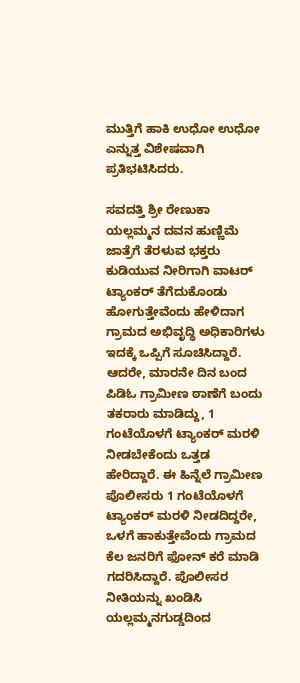ಮುತ್ತಿಗೆ ಹಾಕಿ ಉಧೋ ಉಧೋ ಎನ್ನುತ್ತ ವಿಶೇಷವಾಗಿ ಪ್ರತಿಭಟಿಸಿದರು.

ಸವದತ್ತಿ ಶ್ರೀ ರೇಣುಕಾ ಯಲ್ಲಮ್ಮನ ದವನ ಹುಣ್ಣಿಮೆ ಜಾತ್ರೆಗೆ ತೆರಳುವ ಭಕ್ತರು ಕುಡಿಯುವ ನೀರಿಗಾಗಿ ವಾಟರ್ ಟ್ಯಾಂಕರ್ ತೆಗೆದುಕೊಂಡು ಹೋಗುತ್ತೇವೆಂದು ಹೇಳಿದಾಗ ಗ್ರಾಮದ ಅಭಿವೃದ್ಧಿ ಅಧಿಕಾರಿಗಳು ಇದಕ್ಕೆ ಒಪ್ಪಿಗೆ ಸೂಚಿಸಿದ್ದಾರೆ. ಆದರೇ, ಮಾರನೇ ದಿನ ಬಂದ ಪಿಡಿಓ ಗ್ರಾಮೀಣ ಠಾಣೆಗೆ ಬಂದು ತಕರಾರು ಮಾಡಿದ್ದು, 1 ಗಂಟೆಯೊಳಗೆ ಟ್ಯಾಂಕರ್ ಮರಳಿ ನೀಡಬೇಕೆಂದು ಒತ್ತಡ ಹೇರಿದ್ದಾರೆ. ಈ ಹಿನ್ನೆಲೆ ಗ್ರಾಮೀಣ ಪೊಲೀಸರು 1 ಗಂಟೆಯೊಳಗೆ ಟ್ಯಾಂಕರ್ ಮರಳಿ ನೀಡದಿದ್ದರೇ, ಒಳಗೆ ಹಾಕುತ್ತೇವೆಂದು ಗ್ರಾಮದ ಕೆಲ ಜನರಿಗೆ ಫೋನ್ ಕರೆ ಮಾಡಿ ಗದರಿಸಿದ್ದಾರೆ. ಪೊಲೀಸರ ನೀತಿಯನ್ನು ಖಂಡಿಸಿ ಯಲ್ಲಮ್ಮನಗುಡ್ಡದಿಂದ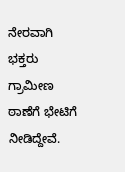ನೇರವಾಗಿ ಭಕ್ತರು ಗ್ರಾಮೀಣ ಠಾಣೆಗೆ ಭೇಟಿಗೆ ನೀಡಿದ್ದೇವೆ.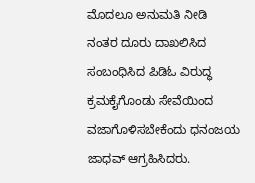ಮೊದಲೂ ಅನುಮತಿ ನೀಡಿ ನಂತರ ದೂರು ದಾಖಲಿಸಿದ ಸಂಬಂಧಿಸಿದ ಪಿಡಿಓ ವಿರುದ್ಧ ಕ್ರಮಕೈಗೊಂಡು ಸೇವೆಯಿಂದ ವಜಾಗೊಳಿಸಬೇಕೆಂದು ಧನಂಜಯ ಜಾಧವ್ ಆಗ್ರಹಿಸಿದರು.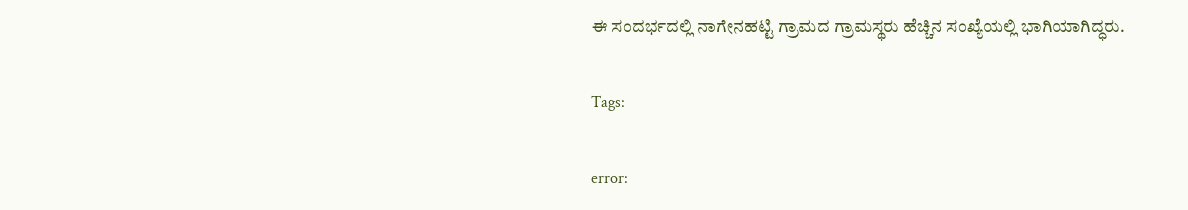ಈ ಸಂದರ್ಭದಲ್ಲಿ ನಾಗೇನಹಟ್ಟಿ ಗ್ರಾಮದ ಗ್ರಾಮಸ್ಥರು ಹೆಚ್ಚಿನ ಸಂಖ್ಯೆಯಲ್ಲಿ ಭಾಗಿಯಾಗಿದ್ಧರು.

Tags:

error: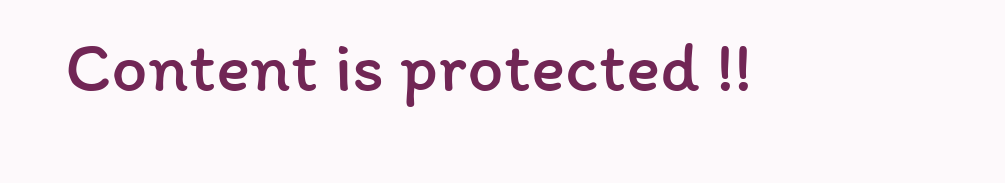Content is protected !!